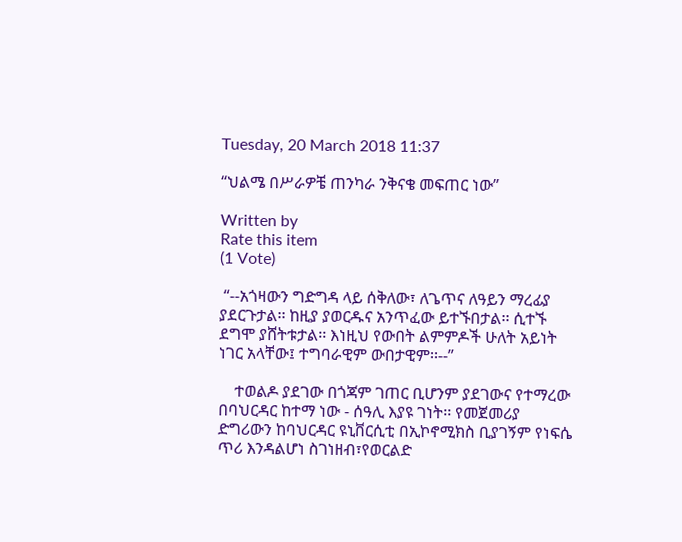Tuesday, 20 March 2018 11:37

“ህልሜ በሥራዎቼ ጠንካራ ንቅናቄ መፍጠር ነው”

Written by
Rate this item
(1 Vote)

 “--አጎዛውን ግድግዳ ላይ ሰቅለው፣ ለጌጥና ለዓይን ማረፊያ ያደርጉታል፡፡ ከዚያ ያወርዱና አንጥፈው ይተኙበታል፡፡ ሲተኙ ደግሞ ያሸትቱታል፡፡ እነዚህ የውበት ልምምዶች ሁለት አይነት ነገር አላቸው፤ ተግባራዊም ውበታዊም፡፡--”

    ተወልዶ ያደገው በጎጃም ገጠር ቢሆንም ያደገውና የተማረው በባህርዳር ከተማ ነው - ሰዓሊ እያዩ ገነት፡፡ የመጀመሪያ ድግሪውን ከባህርዳር ዩኒቨርሲቲ በኢኮኖሚክስ ቢያገኝም የነፍሴ ጥሪ እንዳልሆነ ስገነዘብ፣የወርልድ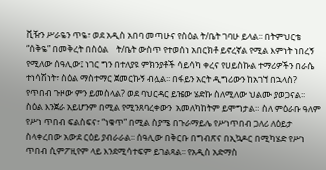ቪዥን ሥራዬን ጥዬ፣ ወደ አዲስ አበባ መጣሁና የስዕል ት/ቤት ገባሁ ይላል፡፡ በትምህርቴ “ሰቅዬ” በመቅረት በስዕል    ት/ቤት ውስጥ የተወሰነ አበርክቶ ይኖረኛል የሚል እምነት ነበረኝ የሚለው ሰዓሊው፤ ነገር ግን በተለያዩ ምክንያቶች ሳይሳካ ቀረና የሀይስኩል ተማሪዎችን በራሴ ተነሳሽነት፣ ስዕል ማስተማር ጀመርኩኝ ብሏል፡፡ በፋይን አርት ዲግሪውን ከአገኘ በኋላስ? የጥበብ ጉዞው ምን ይመስላል? ወደ ባህርዳር ይዤው ሄድኩ ስለሚለው ህልሙ ያወጋናል፡፡ ስዕል እንጀራ አይሆንም በሚል የሚንጸባረቀውን  አመለካከትም ይሞግታል። ስለ ምዕራቡ ዓለም የሥነ ጥበብ ፍልስፍና፣ “ነቁጥ” በሚል ስያሜ በጉራማይሌ የሥነጥበብ ጋለሪ ለዕይታ ስላቀረበው አውደ ርዕይ ያብራራል፡፡ ሰዓሊው በቅርቡ በግብጽና በኢኳዶር በሚካሄድ የሥነ ጥበብ ሲምፖዚየም ላይ እንደሚሳተፍም ይገልጻል፡፡ የአዲስ አድማስ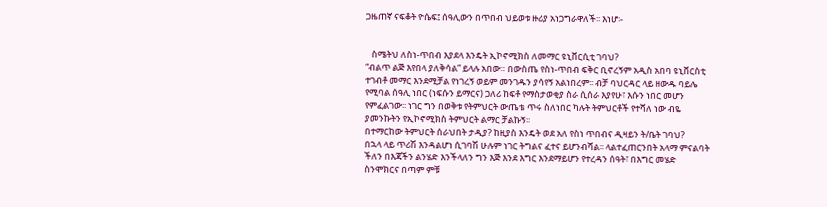ጋዜጠኛ ናፍቆት ዮሴፍ፤ ሰዓሊውን በጥበብ ህይወቱ ዙሪያ አነጋግራዋለች፡፡ እነሆ፡-


   ስሜትህ ለስነ-ጥበብ እያደላ እንዴት ኢኮኖሚክስ ለመማር ዩኒቨርሲቲ ገባህ?
“ብልጥ ልጅ እየበላ ያለቅሳል” ይላሉ አበው። በውስጤ የስነ-ጥበብ ፍቅር ቢኖረኝም አዲስ አበባ ዩኒቨርስቲ ተገብቶ መማር እንደሚቻል የነገረኝ ወይም መንገዱን ያሳየኝ አልነበረም፡፡ ብቻ ባህርዳር ላይ ዘውዱ ባይሌ የሚባል ሰዓሊ ነበር (ነፍሱን ይማርና) ጋለሪ ከፍቶ የማስታወቂያ ስራ ሲሰራ እያየሁ፣ እሱን ነበር መሆን የምፈልገው፡፡ ነገር ግን በወቅቱ የትምህርት ውጤቴ ጥሩ ስለነበር ካሉት ትምህርቶች የተሻለ ነው ብዬ ያመንኩትን የኢኮኖሚክስ ትምህርት ልማር ቻልኩኝ፡፡
በተማርከው ትምህርት ሰራህበት ታዲያ? ከዚያስ እንዴት ወደ አለ የስነ ጥበብና ዲዛይን ት/ቤት ገባህ?
በኋላ ላይ ጥሪሽ እንዳልሆነ ሲገባሽ ሁሉም ነገር ትግልና ፈተና ይሆንብሻል፡፡ ላልተፈጠርንበት አላማ ምናልባት ችለን በእጃችን ልንሄድ እንችላለን ግን እጅ እንደ እግር እንደማይሆን የተረዳን ሰዓት፣ በእግር መሄድ ስንሞክርና በጣም ምቹ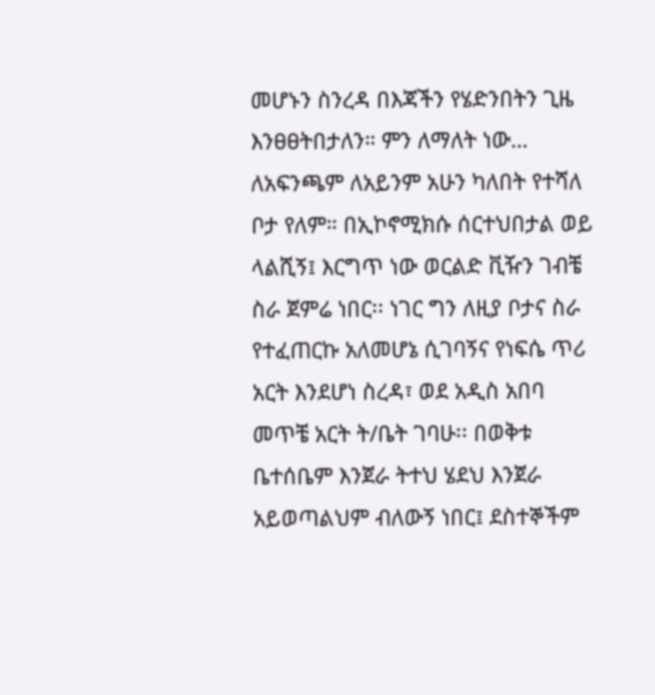መሆኑን ስንረዳ በእጃችን የሄድንበትን ጊዜ እንፀፀትበታለን። ምን ለማለት ነው… ለአፍንጫም ለአይንም አሁን ካለበት የተሻለ ቦታ የለም። በኢኮኖሚክሱ ሰርተህበታል ወይ ላልሺኝ፤ እርግጥ ነው ወርልድ ቪዥን ገብቼ ስራ ጀምሬ ነበር፡፡ ነገር ግን ለዚያ ቦታና ስራ የተፈጠርኩ አለመሆኔ ሲገባኝና የነፍሴ ጥሪ አርት እንደሆነ ስረዳ፣ ወደ አዲስ አበባ መጥቼ አርት ት/ቤት ገባሁ፡፡ በወቅቱ ቤተሰቤም እንጀራ ትተህ ሄደህ እንጀራ አይወጣልህም ብለውኝ ነበር፤ ደስተኞችም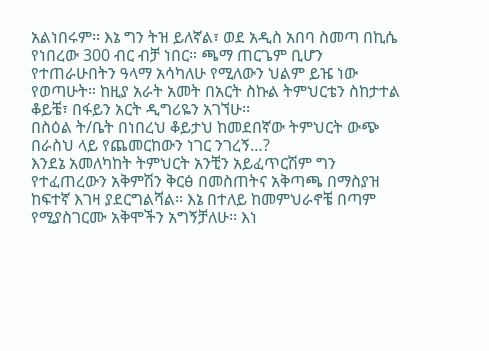አልነበሩም፡፡ እኔ ግን ትዝ ይለኛል፣ ወደ አዲስ አበባ ስመጣ በኪሴ የነበረው 300 ብር ብቻ ነበር። ጫማ ጠርጌም ቢሆን የተጠራሁበትን ዓላማ አሳካለሁ የሚለውን ህልም ይዤ ነው የወጣሁት። ከዚያ አራት አመት በአርት ስኩል ትምህርቴን ስከታተል ቆይቼ፣ በፋይን አርት ዲግሪዬን አገኘሁ፡፡
በስዕል ት/ቤት በነበረህ ቆይታህ ከመደበኛው ትምህርት ውጭ በራስህ ላይ የጨመርከውን ነገር ንገረኝ…?
እንደኔ አመለካከት ትምህርት አንቺን አይፈጥርሽም ግን የተፈጠረውን አቅምሽን ቅርፅ በመስጠትና አቅጣጫ በማስያዝ ከፍተኛ እገዛ ያደርግልሻል፡፡ እኔ በተለይ ከመምህራኖቼ በጣም የሚያስገርሙ አቅሞችን አግኝቻለሁ፡፡ እነ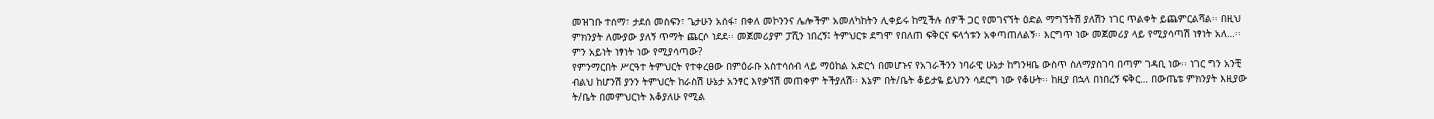መዝገቡ ተሰማ፣ ታደሰ መስፍን፣ ጌታሁን አሰፋ፣ በቀለ መኮንንና ሌሎችም አመለካከትን ሊቀይሩ ከሚችሉ ሰዎች ጋር የመገናኘት ዕድል ማግኘትሽ ያለሽን ነገር ጥልቀት ይጨምርልሻል፡፡ በዚህ ምክንያት ለሙያው ያለኝ ጥማት ጨርሶ ነደደ፡፡ መጀመሪያም ፓሺን ነበረኝ፤ ትምህርቱ ደግሞ የበለጠ ፍቅርና ፍላጎቱን አቀጣጠለልኝ፡፡ እርግጥ ነው መጀመሪያ ላይ የሚያሳጣሽ ነፃነት አለ…፡፡
ምን አይነት ነፃነት ነው የሚያሳጣው?
የምንማርበት ሥርዓተ ትምህርት የተቀረፀው በምዕራቡ አስተሳሰብ ላይ ማዕከል አድርጎ በመሆኑና የአገራችንን ነባራዊ ሁኔታ ከግንዛቤ ውስጥ ስለማያስገባ በጣም ገዳቢ ነው፡፡ ነገር ግን አንቺ ብልህ ከሆንሽ ያንን ትምህርት ከራስሽ ሁኔታ አንፃር እየቃኘሽ መጠቀም ትችያለሽ፡፡ እኔም በት/ቤት ቆይታዬ ይህንን ሳደርግ ነው የቆሁት፡፡ ከዚያ በኋላ በነበረኝ ፍቅር… በውጤቴ ምክንያት እዚያው ት/ቤት በመምህርነት እቆያለሁ የሚል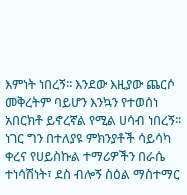እምነት ነበረኝ፡፡ እንደው እዚያው ጨርሶ መቅረትም ባይሆን እንኳን የተወሰነ አበርክቶ ይኖረኛል የሚል ሀሳብ ነበረኝ፡፡ ነገር ግን በተለያዩ ምክንያቶች ሳይሳካ ቀረና የሀይስኩል ተማሪዎችን በራሴ ተነሳሽነት፣ ደስ ብሎኝ ስዕል ማስተማር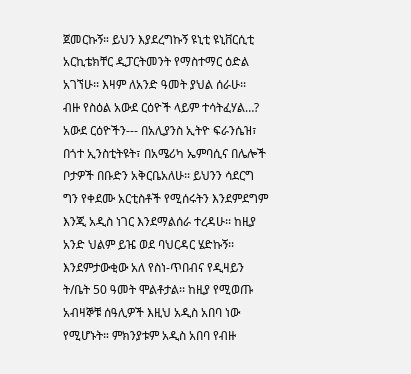ጀመርኩኝ። ይህን እያደረግኩኝ ዩኒቲ ዩኒቨርሲቲ አርኪቴክቸር ዲፓርትመንት የማስተማር ዕድል አገኘሁ፡፡ እዛም ለአንድ ዓመት ያህል ሰራሁ፡፡
ብዙ የስዕል አውደ ርዕዮች ላይም ተሳትፈሃል…?
አውደ ርዕዮችን--- በአሊያንስ ኢትዮ ፍራንሴዝ፣ በጎተ ኢንስቲትዩት፣ በአሜሪካ ኤምባሲና በሌሎች ቦታዎች በቡድን አቅርቤአለሁ፡፡ ይህንን ሳደርግ ግን የቀደሙ አርቲስቶች የሚሰሩትን እንደምደግም እንጂ አዲስ ነገር እንደማልሰራ ተረዳሁ፡፡ ከዚያ አንድ ህልም ይዤ ወደ ባህርዳር ሄድኩኝ፡፡ እንደምታውቂው አለ የስነ-ጥበብና የዲዛይን ት/ቤት 50 ዓመት ሞልቶታል፡፡ ከዚያ የሚወጡ አብዛኞቹ ሰዓሊዎች እዚህ አዲስ አበባ ነው የሚሆኑት። ምክንያቱም አዲስ አበባ የብዙ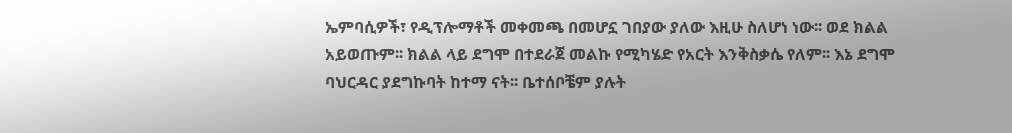ኤምባሲዎች፣ የዲፕሎማቶች መቀመጫ በመሆኗ ገበያው ያለው እዚሁ ስለሆነ ነው፡፡ ወደ ክልል አይወጡም፡፡ ክልል ላይ ደግሞ በተደራጀ መልኩ የሚካሄድ የአርት እንቅስቃሴ የለም፡፡ እኔ ደግሞ ባህርዳር ያደግኩባት ከተማ ናት፡፡ ቤተሰቦቼም ያሉት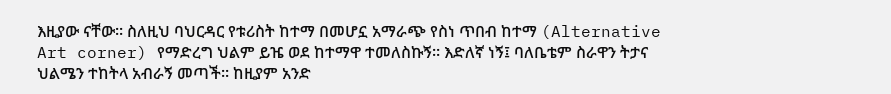እዚያው ናቸው፡፡ ስለዚህ ባህርዳር የቱሪስት ከተማ በመሆኗ አማራጭ የስነ ጥበብ ከተማ (Alternative Art corner) የማድረግ ህልም ይዤ ወደ ከተማዋ ተመለስኩኝ። እድለኛ ነኝ፤ ባለቤቴም ስራዋን ትታና ህልሜን ተከትላ አብራኝ መጣች፡፡ ከዚያም አንድ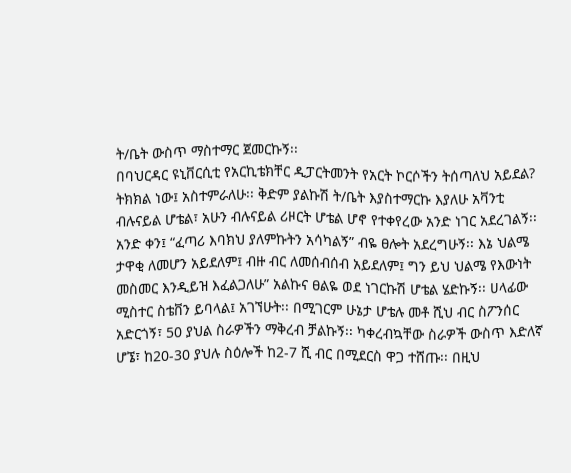ት/ቤት ውስጥ ማስተማር ጀመርኩኝ፡፡
በባህርዳር ዩኒቨርሲቲ የአርኪቴክቸር ዲፓርትመንት የአርት ኮርሶችን ትሰጣለህ አይደል?
ትክክል ነው፤ አስተምራለሁ፡፡ ቅድም ያልኩሽ ት/ቤት እያስተማርኩ እያለሁ አቫንቲ ብሉናይል ሆቴል፣ አሁን ብሉናይል ሪዞርት ሆቴል ሆኖ የተቀየረው አንድ ነገር አደረገልኝ፡፡ አንድ ቀን፤ “ፈጣሪ እባክህ ያለምኩትን አሳካልኝ” ብዬ ፀሎት አደረግሁኝ፡፡ እኔ ህልሜ ታዋቂ ለመሆን አይደለም፤ ብዙ ብር ለመሰብሰብ አይደለም፤ ግን ይህ ህልሜ የእውነት መስመር እንዲይዝ እፈልጋለሁ” አልኩና ፀልዬ ወደ ነገርኩሽ ሆቴል ሄድኩኝ፡፡ ሀላፊው ሚስተር ስቴቨን ይባላል፤ አገኘሁት፡፡ በሚገርም ሁኔታ ሆቴሉ መቶ ሺህ ብር ስፖንሰር አድርጎኝ፣ 50 ያህል ስራዎችን ማቅረብ ቻልኩኝ፡፡ ካቀረብኳቸው ስራዎች ውስጥ እድለኛ ሆኜ፣ ከ20-30 ያህሉ ስዕሎች ከ2-7 ሺ ብር በሚደርስ ዋጋ ተሸጡ፡፡ በዚህ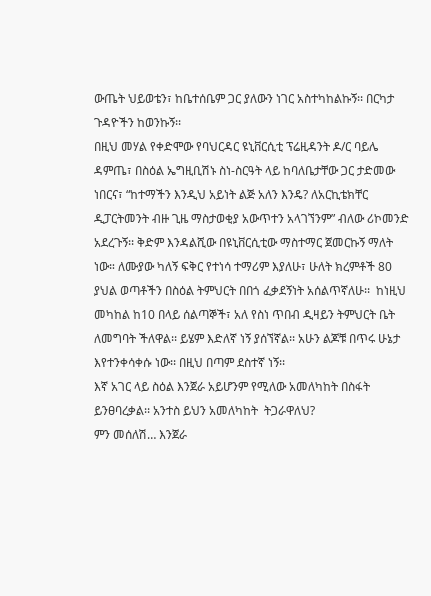ውጤት ህይወቴን፣ ከቤተሰቤም ጋር ያለውን ነገር አስተካከልኩኝ፡፡ በርካታ ጉዳዮችን ከወንኩኝ፡፡
በዚህ መሃል የቀድሞው የባህርዳር ዩኒቨርሲቲ ፕሬዚዳንት ዶ/ር ባይሌ ዳምጤ፣ በስዕል ኤግዚቢሽኑ ስነ-ስርዓት ላይ ከባለቤታቸው ጋር ታድመው ነበርና፣ “ከተማችን እንዲህ አይነት ልጅ አለን እንዴ? ለአርኪቴክቸር ዲፓርትመንት ብዙ ጊዜ ማስታወቂያ አውጥተን አላገኘንም” ብለው ሪኮመንድ አደረጉኝ፡፡ ቅድም እንዳልሺው በዩኒቨርሲቲው ማስተማር ጀመርኩኝ ማለት ነው። ለሙያው ካለኝ ፍቅር የተነሳ ተማሪም እያለሁ፣ ሁለት ክረምቶች 80 ያህል ወጣቶችን በስዕል ትምህርት በበጎ ፈቃደኝነት አሰልጥኛለሁ፡፡  ከነዚህ መካከል ከ10 በላይ ሰልጣኞች፣ አለ የስነ ጥበብ ዲዛይን ትምህርት ቤት ለመግባት ችለዋል፡፡ ይሄም እድለኛ ነኝ ያሰኘኛል፡፡ አሁን ልጆቹ በጥሩ ሁኔታ እየተንቀሳቀሱ ነው፡፡ በዚህ በጣም ደስተኛ ነኝ፡፡
እኛ አገር ላይ ስዕል እንጀራ አይሆንም የሚለው አመለካከት በስፋት ይንፀባረቃል፡፡ አንተስ ይህን አመለካከት  ትጋራዋለህ?
ምን መሰለሽ… እንጀራ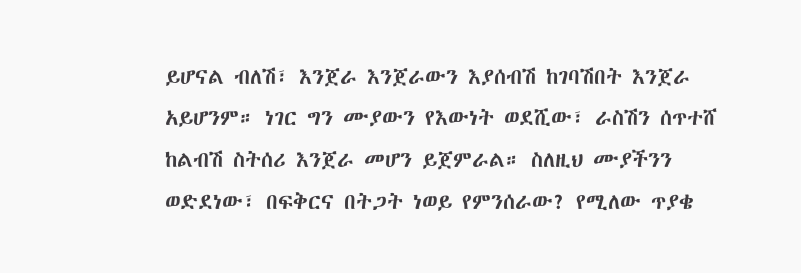ይሆናል ብለሽ፣ እንጀራ እንጀራውን እያሰብሽ ከገባሽበት እንጀራ አይሆንም። ነገር ግን ሙያውን የእውነት ወደሺው፣ ራስሽን ሰጥተሸ ከልብሽ ስትሰሪ እንጀራ መሆን ይጀምራል። ስለዚህ ሙያችንን ወድደነው፣ በፍቅርና በትጋት ነወይ የምንሰራው? የሚለው ጥያቄ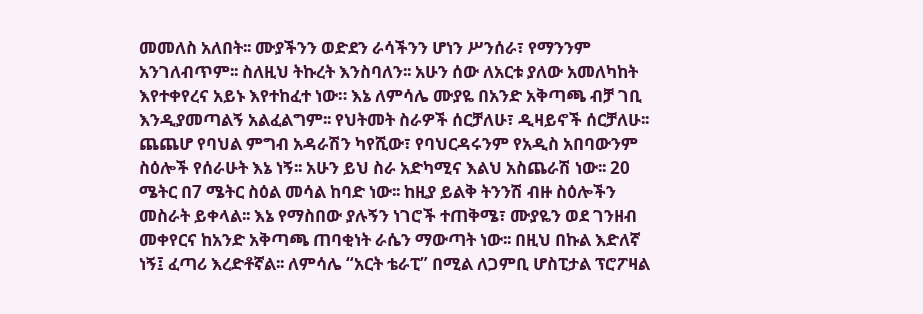መመለስ አለበት፡፡ ሙያችንን ወድደን ራሳችንን ሆነን ሥንሰራ፣ የማንንም አንገለብጥም፡፡ ስለዚህ ትኩረት እንስባለን፡፡ አሁን ሰው ለአርቱ ያለው አመለካከት እየተቀየረና አይኑ እየተከፈተ ነው። እኔ ለምሳሌ ሙያዬ በአንድ አቅጣጫ ብቻ ገቢ እንዲያመጣልኝ አልፈልግም፡፡ የህትመት ስራዎች ሰርቻለሁ፣ ዲዛይኖች ሰርቻለሁ፡፡ ጨጨሆ የባህል ምግብ አዳራሽን ካየሺው፣ የባህርዳሩንም የአዲስ አበባውንም ስዕሎች የሰራሁት እኔ ነኝ፡፡ አሁን ይህ ስራ አድካሚና እልህ አስጨራሽ ነው፡፡ 20 ሜትር በ7 ሜትር ስዕል መሳል ከባድ ነው፡፡ ከዚያ ይልቅ ትንንሽ ብዙ ስዕሎችን መስራት ይቀላል፡፡ እኔ የማስበው ያሉኝን ነገሮች ተጠቅሜ፣ ሙያዬን ወደ ገንዘብ መቀየርና ከአንድ አቅጣጫ ጠባቂነት ራሴን ማውጣት ነው፡፡ በዚህ በኩል እድለኛ ነኝ፤ ፈጣሪ እረድቶኛል፡፡ ለምሳሌ “አርት ቴራፒ” በሚል ለጋምቢ ሆስፒታል ፕሮፖዛል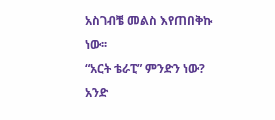አስገብቼ መልስ እየጠበቅኩ ነው፡፡
“አርት ቴራፒ” ምንድን ነው?
አንድ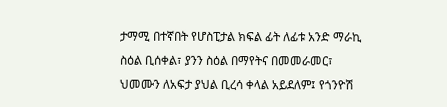ታማሚ በተኛበት የሆስፒታል ክፍል ፊት ለፊቱ አንድ ማራኪ ስዕል ቢሰቀል፣ ያንን ስዕል በማየትና በመመራመር፣ ህመሙን ለአፍታ ያህል ቢረሳ ቀላል አይደለም፤ የጎንዮሽ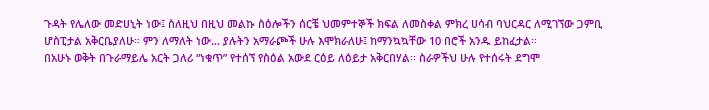ጉዳት የሌለው መድሀኒት ነው፤ ስለዚህ በዚህ መልኩ ስዕሎችን ሰርቼ ህመምተኞች ክፍል ለመስቀል ምክረ ሀሳብ ባህርዳር ለሚገኘው ጋምቢ ሆስፒታል አቅርቤያለሁ። ምን ለማለት ነው… ያሉትን አማራጮች ሁሉ እሞክራለሁ፤ ከማንኳኳቸው 10 በሮች አንዱ ይከፈታል፡፡
በአሁኑ ወቅት በጉራማይሌ አርት ጋለሪ “ነቁጥ” የተሰኘ የስዕል አውደ ርዕይ ለዕይታ አቅርበሃል፡፡ ስራዎችህ ሁሉ የተሰሩት ደግሞ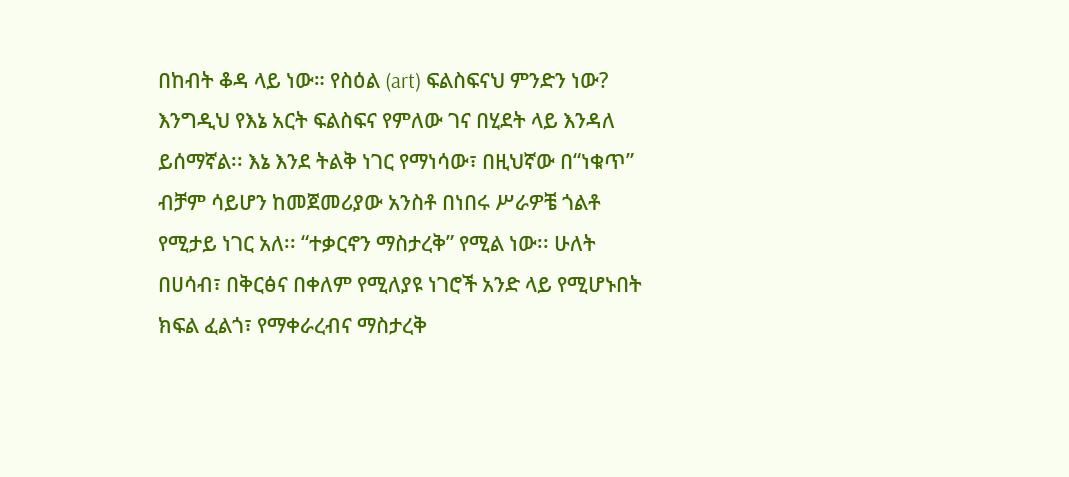በከብት ቆዳ ላይ ነው። የስዕል (art) ፍልስፍናህ ምንድን ነው?
እንግዲህ የእኔ አርት ፍልስፍና የምለው ገና በሂደት ላይ እንዳለ ይሰማኛል፡፡ እኔ እንደ ትልቅ ነገር የማነሳው፣ በዚህኛው በ“ነቁጥ” ብቻም ሳይሆን ከመጀመሪያው አንስቶ በነበሩ ሥራዎቼ ጎልቶ የሚታይ ነገር አለ፡፡ “ተቃርኖን ማስታረቅ” የሚል ነው፡፡ ሁለት በሀሳብ፣ በቅርፅና በቀለም የሚለያዩ ነገሮች አንድ ላይ የሚሆኑበት ክፍል ፈልጎ፣ የማቀራረብና ማስታረቅ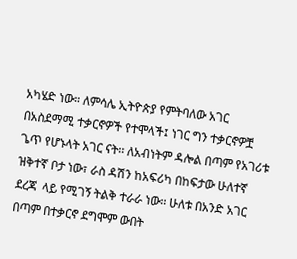አካሄድ ነው። ለምሳሌ ኢትዮጵያ የምትባለው አገር በአስደማሚ ተቃርኖዎች የተሞላች፤ ነገር ግን ተቃርኖዎቿ ጌጥ የሆኑላት አገር ናት፡፡ ለአብነትም ዳሎል በጣም የአገሪቱ ዝቅተኛ ቦታ ነው፣ ራስ ዳሽን ከአፍሪካ በከፍታው ሁለተኛ ደረጃ  ላይ የሚገኝ ትልቅ ተራራ ነው፡፡ ሁለቱ በአንድ አገር በጣም በተቃርኖ ደግሞም ውበት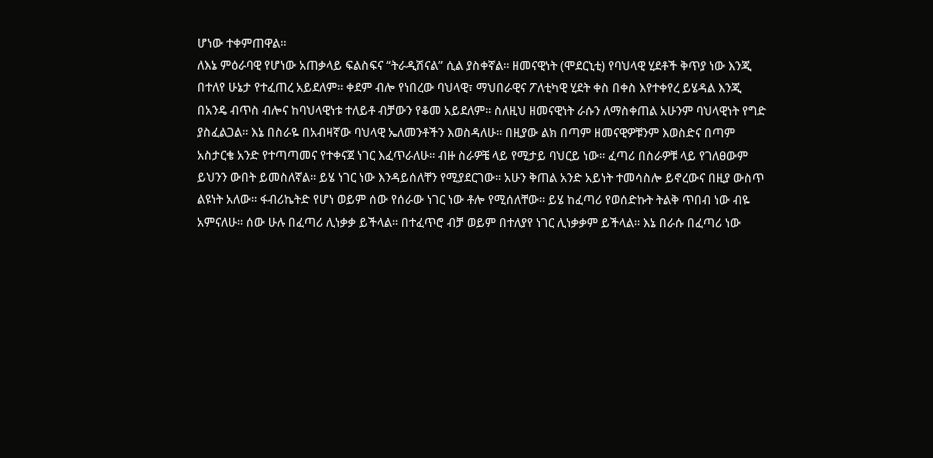ሆነው ተቀምጠዋል፡፡
ለእኔ ምዕራባዊ የሆነው አጠቃላይ ፍልስፍና “ትራዲሽናል” ሲል ያስቀኛል፡፡ ዘመናዊነት (ሞደርኒቲ) የባህላዊ ሂደቶች ቅጥያ ነው እንጂ በተለየ ሁኔታ የተፈጠረ አይደለም፡፡ ቀደም ብሎ የነበረው ባህላዊ፣ ማህበራዊና ፖለቲካዊ ሂደት ቀስ በቀስ እየተቀየረ ይሄዳል እንጂ በአንዴ ብጥስ ብሎና ከባህላዊነቱ ተለይቶ ብቻውን የቆመ አይደለም፡፡ ስለዚህ ዘመናዊነት ራሱን ለማስቀጠል አሁንም ባህላዊነት የግድ ያስፈልጋል፡፡ እኔ በስራዬ በአብዛኛው ባህላዊ ኤለመንቶችን እወስዳለሁ። በዚያው ልክ በጣም ዘመናዊዎቹንም እወስድና በጣም አስታርቄ አንድ የተጣጣመና የተቀናጀ ነገር እፈጥራለሁ። ብዙ ስራዎቼ ላይ የሚታይ ባህርይ ነው፡፡ ፈጣሪ በስራዎቹ ላይ የገለፀውም ይህንን ውበት ይመስለኛል፡፡ ይሄ ነገር ነው እንዳይሰለቸን የሚያደርገው፡፡ አሁን ቅጠል አንድ አይነት ተመሳስሎ ይኖረውና በዚያ ውስጥ ልዩነት አለው። ፋብሪኬትድ የሆነ ወይም ሰው የሰራው ነገር ነው ቶሎ የሚሰለቸው፡፡ ይሄ ከፈጣሪ የወሰድኩት ትልቅ ጥበብ ነው ብዬ አምናለሁ፡፡ ሰው ሁሉ በፈጣሪ ሊነቃቃ ይችላል፡፡ በተፈጥሮ ብቻ ወይም በተለያየ ነገር ሊነቃቃም ይችላል፡፡ እኔ በራሱ በፈጣሪ ነው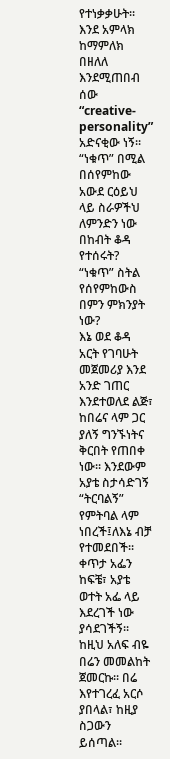የተነቃቃሁት፡፡ እንደ አምላክ ከማምለክ በዘለለ  እንደሚጠበብ ሰው “creative-personality” አድናቂው ነኝ፡፡
“ነቁጥ” በሚል በሰየምከው  አውደ ርዕይህ ላይ ስራዎችህ ለምንድን ነው በከብት ቆዳ የተሰሩት? “ነቁጥ” ስትል የሰየምከውስ በምን ምክንያት ነው?
እኔ ወደ ቆዳ አርት የገባሁት መጀመሪያ እንደ አንድ ገጠር እንደተወለደ ልጅ፣ ከበሬና ላም ጋር ያለኝ ግንኙነትና ቅርበት የጠበቀ ነው፡፡ እንደውም አያቴ ስታሳድገኝ “ትርባልኝ” የምትባል ላም ነበረች፤ለእኔ ብቻ የተመደበች፡፡ ቀጥታ አፌን ከፍቼ፣ አያቴ ወተት አፌ ላይ እደረገች ነው ያሳደገችኝ፡፡ ከዚህ አለፍ ብዬ በሬን መመልከት ጀመርኩ፡፡ በሬ እየተገረፈ አርሶ ያበላል፣ ከዚያ ስጋውን ይሰጣል፡፡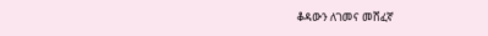ቆዳውን ለገመና መሸፈኛ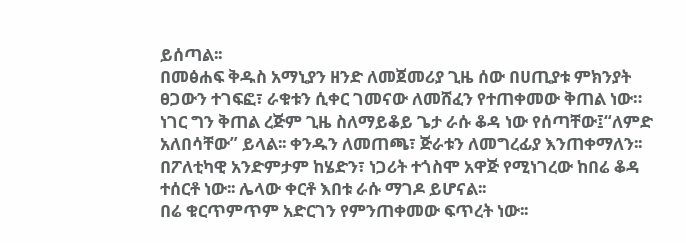ይሰጣል፡፡
በመፅሐፍ ቅዱስ አማኒያን ዘንድ ለመጀመሪያ ጊዜ ሰው በሀጢያቱ ምክንያት ፀጋውን ተገፍፎ፣ ራቁቱን ሲቀር ገመናው ለመሸፈን የተጠቀመው ቅጠል ነው። ነገር ግን ቅጠል ረጅም ጊዜ ስለማይቆይ ጌታ ራሱ ቆዳ ነው የሰጣቸው፤“ለምድ አለበሳቸው” ይላል፡፡ ቀንዱን ለመጠጫ፣ ጅራቱን ለመግረፊያ እንጠቀማለን፡፡ በፖለቲካዊ አንድምታም ከሄድን፣ ነጋሪት ተጎስሞ አዋጅ የሚነገረው ከበሬ ቆዳ ተሰርቶ ነው፡፡ ሌላው ቀርቶ እበቱ ራሱ ማገዶ ይሆናል፡፡
በሬ ቁርጥምጥም አድርገን የምንጠቀመው ፍጥረት ነው፡፡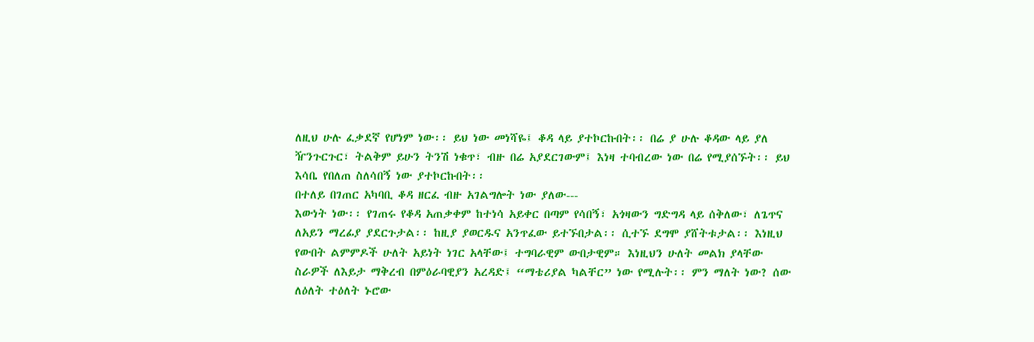ለዚህ ሁሉ ፈቃደኛ የሆነም ነው፡፡ ይህ ነው መነሻዬ፤ ቆዳ ላይ ያተኮርኩበት፡፡ በሬ ያ ሁሉ ቆዳው ላይ ያለ ዥንጉርጉር፣ ትልቅም ይሁን ትንሽ ነቁጥ፣ ብዙ በሬ አያደርገውም፤ እነዛ ተባብረው ነው በሬ የሚያሰኙት፡፡ ይህ እሳቤ የበለጠ ስለሳበኝ ነው ያተኮርኩበት፡፡
በተለይ በገጠር አካባቢ ቆዳ ዘርፈ ብዙ አገልግሎት ነው ያለው---
እውነት ነው፡፡ የገጠሩ የቆዳ አጠቃቀም ከተነሳ አይቀር በጣም የሳበኝ፣ አጎዛውን ግድግዳ ላይ ሰቅለው፣ ለጌጥና ለአይን ማረፊያ ያደርጉታል፡፡ ከዚያ ያወርዱና አንጥፈው ይተኙበታል፡፡ ሲተኙ ደግሞ ያሸትቱታል፡፡ እነዚህ የውበት ልምምዶች ሁለት አይነት ነገር አላቸው፤ ተግባራዊም ውበታዊም። እነዚህን ሁለት መልክ ያላቸው ስራዎች ለእይታ ማቅረብ በምዕራባዊያን አረዳድ፤ “ማቴሪያል ካልቸር” ነው የሚሉት፡፡ ምን ማለት ነው? ሰው ለዕለት ተዕለት ኑሮው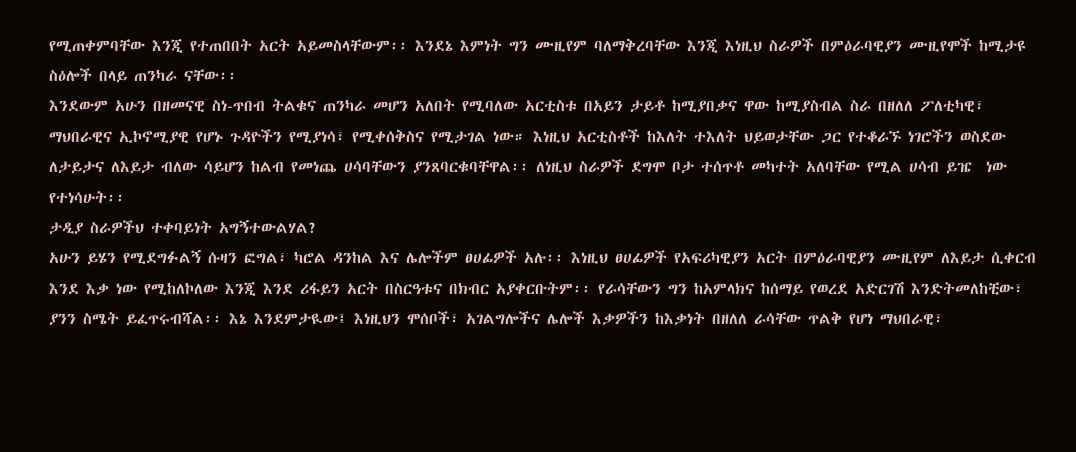የሚጠቀምባቸው እንጂ የተጠበበት አርት አይመስላቸውም፡፡ እንደኔ እምነት ግን ሙዚየም ባለማቅረባቸው እንጂ እነዚህ ስራዎች በምዕራባዊያን ሙዚየሞች ከሚታዩ ስዕሎች በላይ ጠንካራ ናቸው፡፡
እንደውም አሁን በዘመናዊ ስነ-ጥበብ ትልቁና ጠንካራ መሆን አለበት የሚባለው አርቲስቱ በአይን ታይቶ ከሚያበቃና ዋው ከሚያስብል ስራ በዘለለ ፖለቲካዊ፣ ማህበራዊና ኢኮኖሚያዊ የሆኑ ጉዳዮችን የሚያነሳ፣ የሚቀሰቅስና የሚታገል ነው። እነዚህ አርቲስቶች ከእለት ተእለት ህይወታቸው ጋር የተቆራኙ ነገሮችን ወስደው ለታይታና ለእይታ ብለው ሳይሆን ከልብ የመነጨ ሀሳባቸውን ያንጸባርቁባቸዋል፡፡ ለነዚህ ስራዎች ደግሞ ቦታ ተሰጥቶ መካተት አለባቸው የሚል ሀሳብ ይዤ  ነው የተነሳሁት፡፡
ታዲያ ስራዎችህ ተቀባይነት አግኝተውልሃል?
አሁን ይሄን የሚደግፉልኝ ሱዛን ፎግል፣ ካሮል ዳንከል እና ሌሎችም ፀሀፊዎች አሉ፡፡ እነዚህ ፀሀፊዎች የአፍሪካዊያን አርት በምዕራባዊያን ሙዚየም ለእይታ ሲቀርብ እንደ እቃ ነው የሚከለኮለው እንጂ እንደ ሪፋይን አርት በስርዓቱና በክብር አያቀርቡትም፡፡ የራሳቸውን ግን ከአምላክና ከሰማይ የወረደ አድርገሽ እንድትመለከቺው፣ ያንን ስሜት ይፈጥሩብሻል፡፡ እኔ እንደምታዪው፤ እነዚህን ሞሰቦች፣ አገልግሎችና ሌሎች እቃዎችን ከእቃነት በዘለለ ራሳቸው ጥልቅ የሆነ ማህበራዊ፣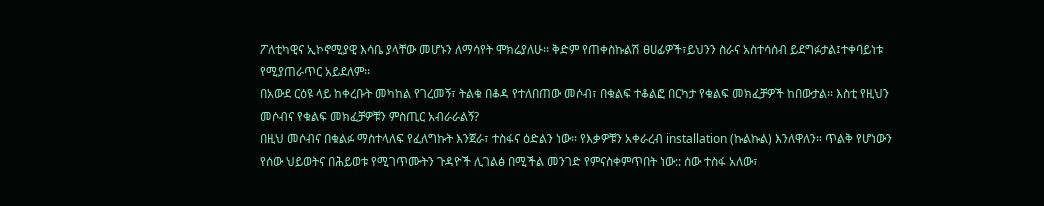ፖለቲካዊና ኢኮኖሚያዊ እሳቤ ያላቸው መሆኑን ለማሳየት ሞክሬያለሁ፡፡ ቅድም የጠቀስኩልሽ ፀሀፊዎች፣ይህንን ስራና አስተሳሰብ ይደግፉታል፤ተቀባይነቱ የሚያጠራጥር አይደለም፡፡
በአውደ ርዕዩ ላይ ከቀረቡት መካከል የገረመኝ፣ ትልቁ በቆዳ የተለበጠው መሶብ፣ በቁልፍ ተቆልፎ በርካታ የቁልፍ መክፈቻዎች ከበውታል፡፡ እስቲ የዚህን መሶብና የቁልፍ መክፈቻዎቹን ምስጢር አብራራልኝ?
በዚህ መሶብና በቁልፉ ማስተላለፍ የፈለግኩት እንጀራ፣ ተስፋና ዕድልን ነው፡፡ የእቃዎቹን አቀራረብ installation (ኩልኩል) እንለዋለን። ጥልቅ የሆነውን የሰው ህይወትና በሕይወቱ የሚገጥሙትን ጉዳዮች ሊገልፅ በሚችል መንገድ የምናስቀምጥበት ነው:: ሰው ተስፋ አለው፣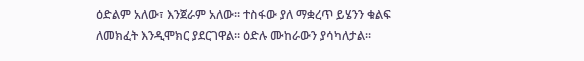ዕድልም አለው፣ እንጀራም አለው፡፡ ተስፋው ያለ ማቋረጥ ይሄንን ቁልፍ ለመክፈት እንዲሞክር ያደርገዋል። ዕድሉ ሙከራውን ያሳካለታል፡፡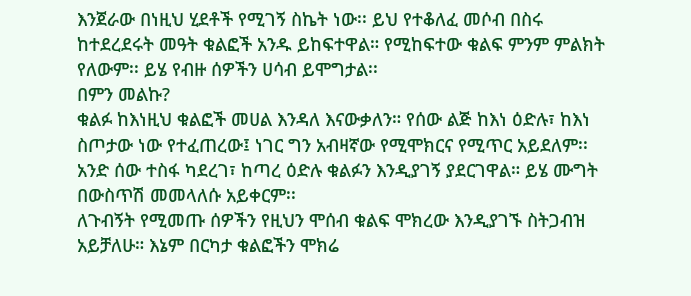እንጀራው በነዚህ ሂደቶች የሚገኝ ስኬት ነው፡፡ ይህ የተቆለፈ መሶብ በስሩ ከተደረደሩት መዓት ቁልፎች አንዱ ይከፍተዋል። የሚከፍተው ቁልፍ ምንም ምልክት የለውም፡፡ ይሄ የብዙ ሰዎችን ሀሳብ ይሞግታል፡፡
በምን መልኩ?
ቁልፉ ከእነዚህ ቁልፎች መሀል እንዳለ እናውቃለን። የሰው ልጅ ከእነ ዕድሉ፣ ከእነ ስጦታው ነው የተፈጠረው፤ ነገር ግን አብዛኛው የሚሞክርና የሚጥር አይደለም፡፡ አንድ ሰው ተስፋ ካደረገ፣ ከጣረ ዕድሉ ቁልፉን እንዲያገኝ ያደርገዋል። ይሄ ሙግት በውስጥሽ መመላለሱ አይቀርም፡፡
ለጉብኝት የሚመጡ ሰዎችን የዚህን ሞሰብ ቁልፍ ሞክረው እንዲያገኙ ስትጋብዝ አይቻለሁ። እኔም በርካታ ቁልፎችን ሞክሬ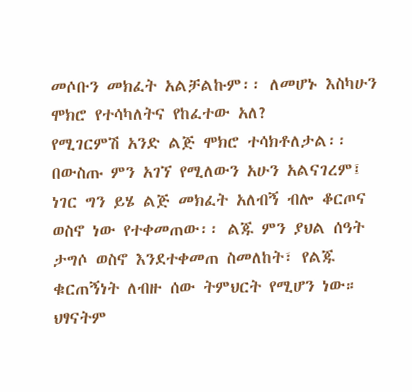መሶቡን መክፈት አልቻልኩም፡፡ ለመሆኑ እስካሁን ሞክሮ የተሳካለትና የከፈተው አለ?
የሚገርምሽ አንድ ልጅ ሞክሮ ተሳክቶለታል፡፡ በውስጡ ምን አገኘ የሚለውን አሁን አልናገረም፤ ነገር ግን ይሄ ልጅ መክፈት አለብኝ ብሎ ቆርጦና ወስኖ ነው የተቀመጠው፡፡ ልጁ ምን ያህል ሰዓት  ታግሶ ወስኖ እንደተቀመጠ ስመለከት፣ የልጁ ቁርጠኝነት ለብዙ ሰው ትምህርት የሚሆን ነው። ህፃናትም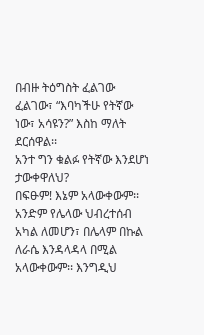በብዙ ትዕግስት ፈልገው ፈልገው፣ “እባካችሁ የትኛው ነው፣ አሳዩን?” እስከ ማለት ደርሰዋል፡፡
አንተ ግን ቁልፉ የትኛው እንደሆነ ታውቀዋለህ?
በፍፁም! እኔም አላውቀውም፡፡ አንድም የሌላው ህብረተሰብ አካል ለመሆን፣ በሌላም በኩል ለራሴ እንዳላዳላ በሚል አላውቀውም፡፡ እንግዲህ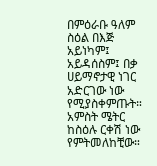በምዕራቡ ዓለም ስዕል በእጅ አይነካም፤ አይዳሰስም፤ በቃ ሀይማኖታዊ ነገር አድርገው ነው የሚያስቀምጡት። አምስት ሜትር ከስዕሉ ርቀሽ ነው የምትመለከቺው።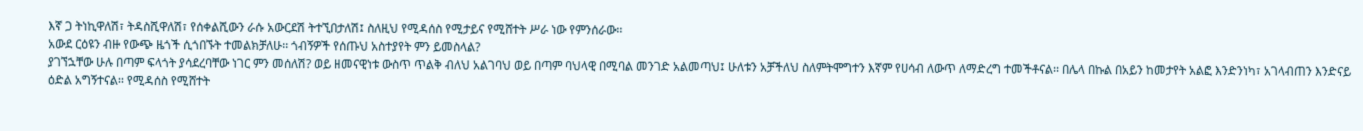እኛ ጋ ትነኪዋለሽ፣ ትዳስሺዋለሽ፣ የሰቀልሺውን ራሱ አውርደሽ ትተኚበታለሽ፤ ስለዚህ የሚዳሰስ የሚታይና የሚሸተት ሥራ ነው የምንሰራው፡፡
አውደ ርዕዩን ብዙ የውጭ ዜጎች ሲጎበኙት ተመልክቻለሁ፡፡ ጎብኝዎች የሰጡህ አስተያየት ምን ይመስላል?
ያገኘኋቸው ሁሉ በጣም ፍላጎት ያሳደረባቸው ነገር ምን መሰለሽ? ወይ ዘመናዊነቱ ውስጥ ጥልቅ ብለህ አልገባህ ወይ በጣም ባህላዊ በሚባል መንገድ አልመጣህ፤ ሁለቱን አቻችለህ ስለምትሞግተን እኛም የሀሳብ ለውጥ ለማድረግ ተመችቶናል፡፡ በሌላ በኩል በአይን ከመታየት አልፎ እንድንነካ፣ አገላብጠን እንድናይ ዕድል አግኝተናል፡፡ የሚዳሰስ የሚሸተት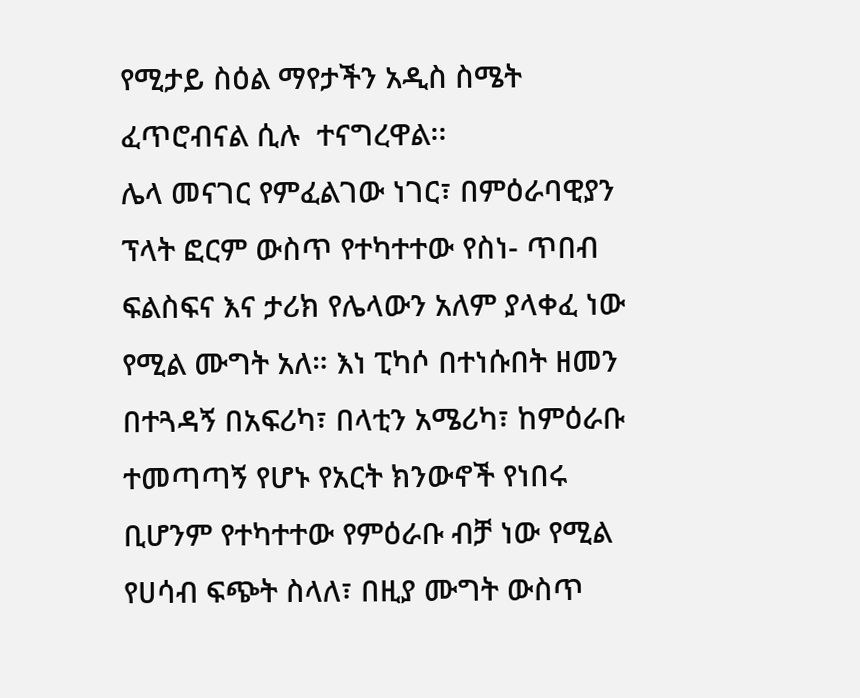የሚታይ ስዕል ማየታችን አዲስ ስሜት ፈጥሮብናል ሲሉ  ተናግረዋል፡፡
ሌላ መናገር የምፈልገው ነገር፣ በምዕራባዊያን ፕላት ፎርም ውስጥ የተካተተው የስነ- ጥበብ ፍልስፍና እና ታሪክ የሌላውን አለም ያላቀፈ ነው የሚል ሙግት አለ። እነ ፒካሶ በተነሱበት ዘመን በተጓዳኝ በአፍሪካ፣ በላቲን አሜሪካ፣ ከምዕራቡ ተመጣጣኝ የሆኑ የአርት ክንውኖች የነበሩ ቢሆንም የተካተተው የምዕራቡ ብቻ ነው የሚል የሀሳብ ፍጭት ስላለ፣ በዚያ ሙግት ውስጥ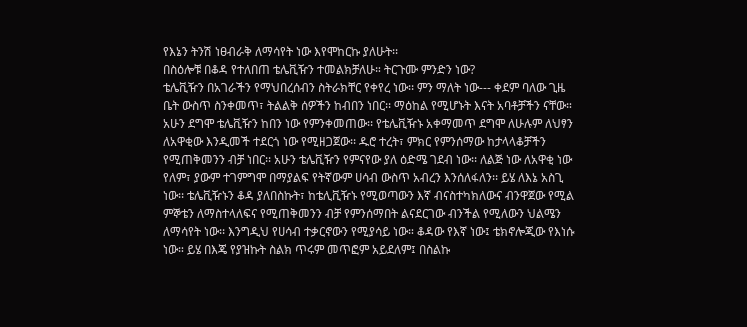የእኔን ትንሽ ነፀብራቅ ለማሳየት ነው እየሞከርኩ ያለሁት፡፡
በስዕሎቹ በቆዳ የተለበጠ ቴሌቪዥን ተመልክቻለሁ። ትርጉሙ ምንድን ነው?
ቴሌቪዥን በአገራችን የማህበረሰብን ስትራክቸር የቀየረ ነው፡፡ ምን ማለት ነው--- ቀደም ባለው ጊዜ ቤት ውስጥ ስንቀመጥ፣ ትልልቅ ሰዎችን ከብበን ነበር፡፡ ማዕከል የሚሆኑት እናት አባቶቻችን ናቸው። አሁን ደግሞ ቴሌቪዥን ከበን ነው የምንቀመጠው፡፡ የቴሌቪዥኑ አቀማመጥ ደግሞ ለሁሉም ለህፃን ለአዋቂው እንዲመች ተደርጎ ነው የሚዘጋጀው፡፡ ዱሮ ተረት፣ ምክር የምንሰማው ከታላላቆቻችን የሚጠቅመንን ብቻ ነበር፡፡ አሁን ቴሌቪዥን የምናየው ያለ ዕድሜ ገደብ ነው፡፡ ለልጅ ነው ለአዋቂ ነው የለም፣ ያውም ተገምግሞ በማያልፍ የትኛውም ሀሳብ ውስጥ አብረን እንሰለፋለን፡፡ ይሄ ለእኔ አስጊ ነው፡፡ ቴሌቪዥኑን ቆዳ ያለበስኩት፣ ከቴሊቪዥኑ የሚወጣውን እኛ ብናስተካክለውና ብንዋጀው የሚል ምኞቴን ለማስተላለፍና የሚጠቅመንን ብቻ የምንሰማበት ልናደርገው ብንችል የሚለውን ህልሜን ለማሳየት ነው፡፡ እንግዲህ የሀሳብ ተቃርኖውን የሚያሳይ ነው። ቆዳው የእኛ ነው፤ ቴክኖሎጂው የእነሱ ነው። ይሄ በእጄ የያዝኩት ስልክ ጥሩም መጥፎም አይደለም፤ በስልኩ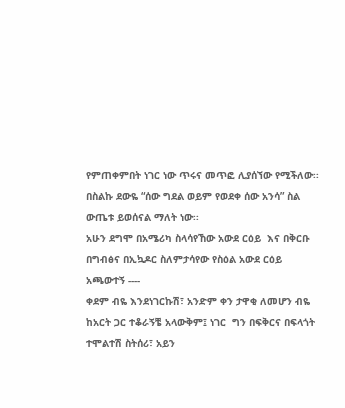የምጠቀምበት ነገር ነው ጥሩና መጥፎ ሊያሰኘው የሚችለው፡፡ በስልኩ ደውዬ “ሰው ግደል ወይም የወደቀ ሰው አንሳ” ስል ውጤቱ ይወሰናል ማለት ነው፡፡
አሁን ደግሞ በአሜሪካ ስላሳየኸው አውደ ርዕይ  እና በቅርቡ በግብፅና በኢኳዶር ስለምታሳየው የስዕል አውደ ርዕይ አጫውተኝ ----
ቀደም ብዬ እንደነገርኩሽ፣ አንድም ቀን ታዋቂ ለመሆን ብዬ ከአርት ጋር ተቆራኝቼ አላውቅም፤ ነገር  ግን በፍቅርና በፍላጎት ተሞልተሽ ስትሰሪ፣ አይን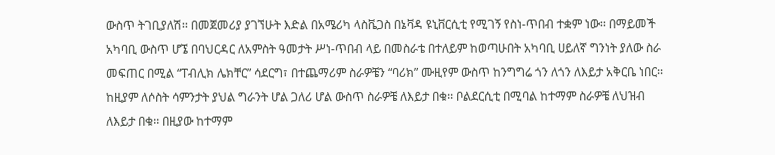ውስጥ ትገቢያለሽ፡፡ በመጀመሪያ ያገኘሁት እድል በአሜሪካ ላስቬጋስ በኔቫዳ ዩኒቨርሲቲ የሚገኝ የስነ-ጥበብ ተቋም ነው፡፡ በማይመች አካባቢ ውስጥ ሆኜ በባህርዳር ለአምስት ዓመታት ሥነ-ጥበብ ላይ በመስራቴ በተለይም ከወጣሁበት አካባቢ ሀይለኛ ግንነት ያለው ስራ መፍጠር በሚል “ፐብሊክ ሌክቸር” ሳደርግ፣ በተጨማሪም ስራዎቼን “ባሪክ” ሙዚየም ውስጥ ከንግግሬ ጎን ለጎን ለእይታ አቅርቤ ነበር፡፡ ከዚያም ለሶስት ሳምንታት ያህል ግራንት ሆል ጋለሪ ሆል ውስጥ ስራዎቼ ለእይታ በቁ፡፡ ቦልደርሲቲ በሚባል ከተማም ስራዎቼ ለህዝብ ለእይታ በቁ፡፡ በዚያው ከተማም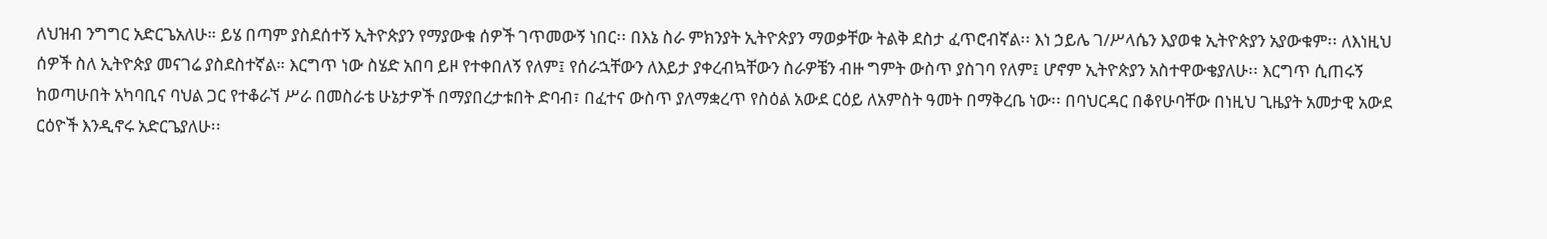ለህዝብ ንግግር አድርጌአለሁ። ይሄ በጣም ያስደሰተኝ ኢትዮጵያን የማያውቁ ሰዎች ገጥመውኝ ነበር፡፡ በእኔ ስራ ምክንያት ኢትዮጵያን ማወቃቸው ትልቅ ደስታ ፈጥሮብኛል፡፡ እነ ኃይሌ ገ/ሥላሴን እያወቁ ኢትዮጵያን አያውቁም፡፡ ለእነዚህ ሰዎች ስለ ኢትዮጵያ መናገሬ ያስደስተኛል። እርግጥ ነው ስሄድ አበባ ይዞ የተቀበለኝ የለም፤ የሰራኋቸውን ለእይታ ያቀረብኳቸውን ስራዎቼን ብዙ ግምት ውስጥ ያስገባ የለም፤ ሆኖም ኢትዮጵያን አስተዋውቄያለሁ፡፡ እርግጥ ሲጠሩኝ ከወጣሁበት አካባቢና ባህል ጋር የተቆራኘ ሥራ በመስራቴ ሁኔታዎች በማያበረታቱበት ድባብ፣ በፈተና ውስጥ ያለማቋረጥ የስዕል አውደ ርዕይ ለአምስት ዓመት በማቅረቤ ነው፡፡ በባህርዳር በቆየሁባቸው በነዚህ ጊዜያት አመታዊ አውደ ርዕዮች እንዲኖሩ አድርጌያለሁ፡፡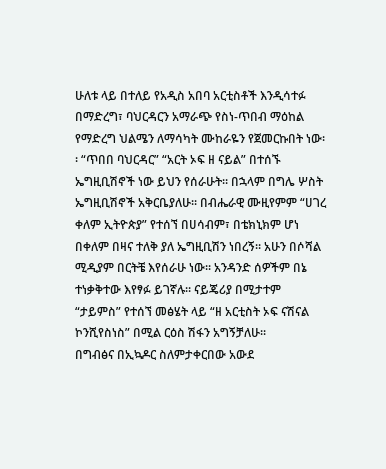ሁለቱ ላይ በተለይ የአዲስ አበባ አርቲስቶች እንዲሳተፉ በማድረግ፣ ባህርዳርን አማራጭ የስነ-ጥበብ ማዕከል የማድረግ ህልሜን ለማሳካት ሙከራዬን የጀመርኩበት ነው፡፡ “ጥበበ ባህርዳር” “አርት ኦፍ ዘ ናይል” በተሰኙ ኤግዚቢሽኖች ነው ይህን የሰራሁት። በኋላም በግሌ ሦስት ኤግዚቢሽኖች አቅርቤያለሁ፡፡ በብሔራዊ ሙዚየምም “ሀገረ ቀለም ኢትዮጵያ” የተሰኘ በሀሳብም፣ በቴክኒክም ሆነ በቀለም በዛና ተለቅ ያለ ኤግዚቢሽን ነበረኝ። አሁን በሶሻል ሚዲያም በርትቼ እየሰራሁ ነው፡፡ አንዳንድ ሰዎችም በኔ ተነቃቅተው እየፃፉ ይገኛሉ። ናይጄሪያ በሚታተም “ታይምስ” የተሰኘ መፅሄት ላይ “ዘ አርቲስት ኦፍ ናሽናል ኮንሺየስነስ” በሚል ርዕስ ሽፋን አግኝቻለሁ፡፡
በግብፅና በኢኳዶር ስለምታቀርበው አውደ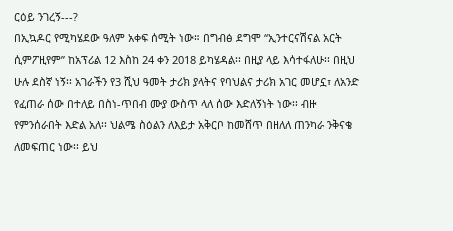ርዕይ ንገረኝ---?
በኢኳዶር የሚካሄደው ዓለም አቀፍ ሰሚት ነው። በግብፅ ደግሞ “ኢንተርናሽናል አርት ሲምፖዚየም” ከአፕሪል 12 እስከ 24 ቀን 2018 ይካሄዳል፡፡ በዚያ ላይ እሳተፋለሁ፡፡ በዚህ ሁሉ ደስኛ ነኝ፡፡ አገራችን የ3 ሺህ ዓመት ታሪክ ያላትና የባህልና ታሪክ አገር መሆኗ፣ ለአንድ የፈጠራ ሰው በተለይ በስነ-ጥበብ ሙያ ውስጥ ላለ ሰው እድለኝነት ነው፡፡ ብዙ የምንሰራበት እድል አለ፡፡ ህልሜ ስዕልን ለእይታ አቅርቦ ከመሸጥ በዘለለ ጠንካራ ንቅናቄ ለመፍጠር ነው፡፡ ይህ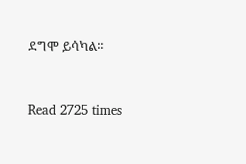ደግሞ ይሳካል፡፡


Read 2725 times